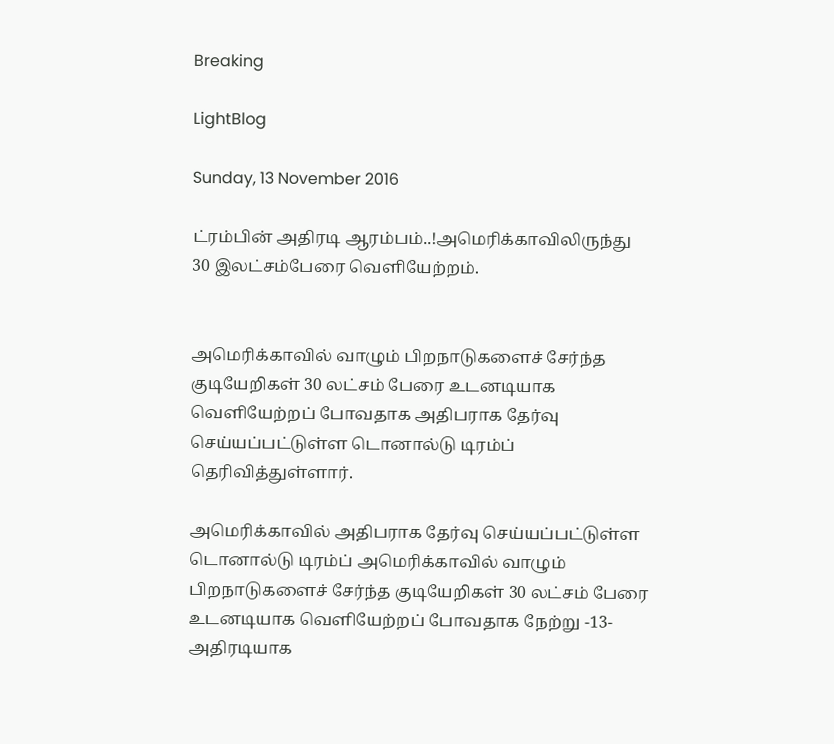Breaking

LightBlog

Sunday, 13 November 2016

ட்ரம்பின் அதிரடி ஆரம்பம்..!அமெரிக்காவிலிருந்து 30 இலட்சம்பேரை வெளியேற்றம்.


அமெரிக்காவில் வாழும் பிறநாடுகளைச் சேர்ந்த குடியேறிகள் 30 லட்சம் பேரை உடனடியாக வெளியேற்றப் போவதாக அதிபராக தேர்வு செய்யப்பட்டுள்ள டொனால்டு டிரம்ப் தெரிவித்துள்ளார்.

அமெரிக்காவில் அதிபராக தேர்வு செய்யப்பட்டுள்ள டொனால்டு டிரம்ப் அமெரிக்காவில் வாழும் பிறநாடுகளைச் சேர்ந்த குடியேறிகள் 30 லட்சம் பேரை உடனடியாக வெளியேற்றப் போவதாக நேற்று -13- அதிரடியாக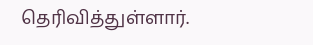தெரிவித்துள்ளார்.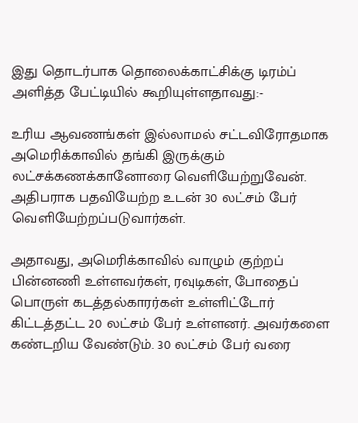இது தொடர்பாக தொலைக்காட்சிக்கு டிரம்ப் அளித்த பேட்டியில் கூறியுள்ளதாவது:-

உரிய ஆவணங்கள் இல்லாமல் சட்டவிரோதமாக அமெரிக்காவில் தங்கி இருக்கும் லட்சக்கணக்கானோரை வெளியேற்றுவேன். அதிபராக பதவியேற்ற உடன் 30 லட்சம் பேர் வெளியேற்றப்படுவார்கள்.

அதாவது, அமெரிக்காவில் வாழும் குற்றப் பின்னணி உள்ளவர்கள், ரவுடிகள், போதைப் பொருள் கடத்தல்காரர்கள் உள்ளிட்டோர் கிட்டத்தட்ட 20 லட்சம் பேர் உள்ளனர். அவர்களை கண்டறிய வேண்டும். 30 லட்சம் பேர் வரை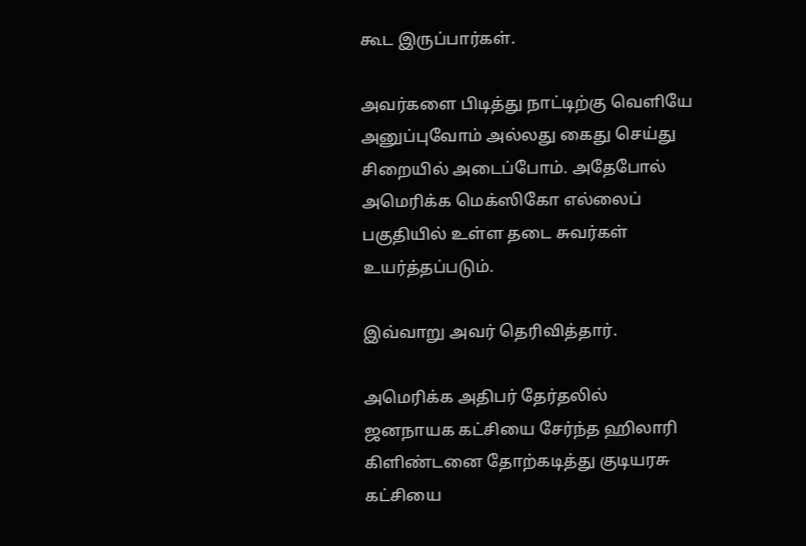கூட இருப்பார்கள்.

அவர்களை பிடித்து நாட்டிற்கு வெளியே அனுப்புவோம் அல்லது கைது செய்து சிறையில் அடைப்போம். அதேபோல் அமெரிக்க மெக்ஸிகோ எல்லைப் பகுதியில் உள்ள தடை சுவர்கள் உயர்த்தப்படும்.

இவ்வாறு அவர் தெரிவித்தார்.

அமெரிக்க அதிபர் தேர்தலில் ஜனநாயக கட்சியை சேர்ந்த ஹிலாரி கிளிண்டனை தோற்கடித்து குடியரசு கட்சியை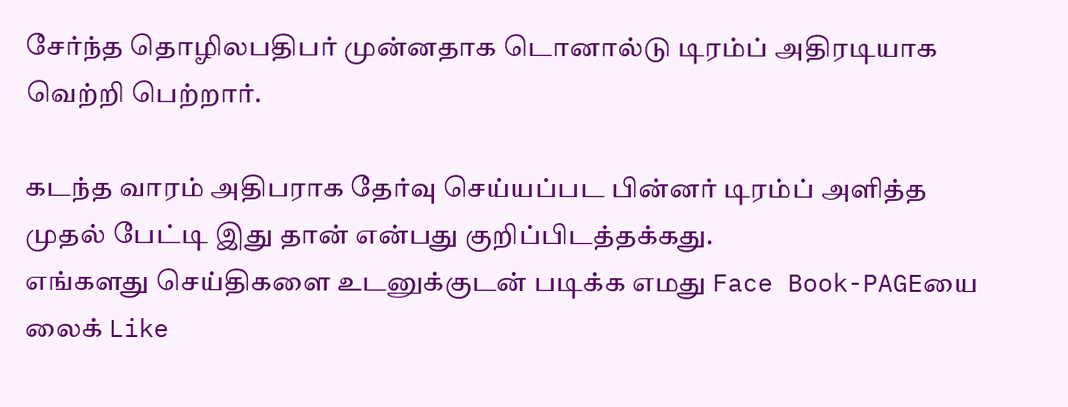சேர்ந்த தொழிலபதிபர் முன்னதாக டொனால்டு டிரம்ப் அதிரடியாக வெற்றி பெற்றார்.

கடந்த வாரம் அதிபராக தேர்வு செய்யப்பட பின்னர் டிரம்ப் அளித்த முதல் பேட்டி இது தான் என்பது குறிப்பிடத்தக்கது.
எங்களது செய்திகளை உடனுக்குடன் படிக்க எமது Face Book-PAGEயை லைக் Like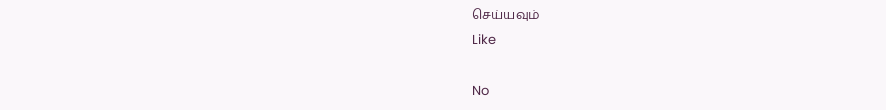செய்யவும்
Like

No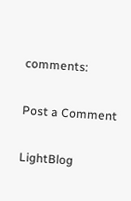comments:

Post a Comment

LightBlog